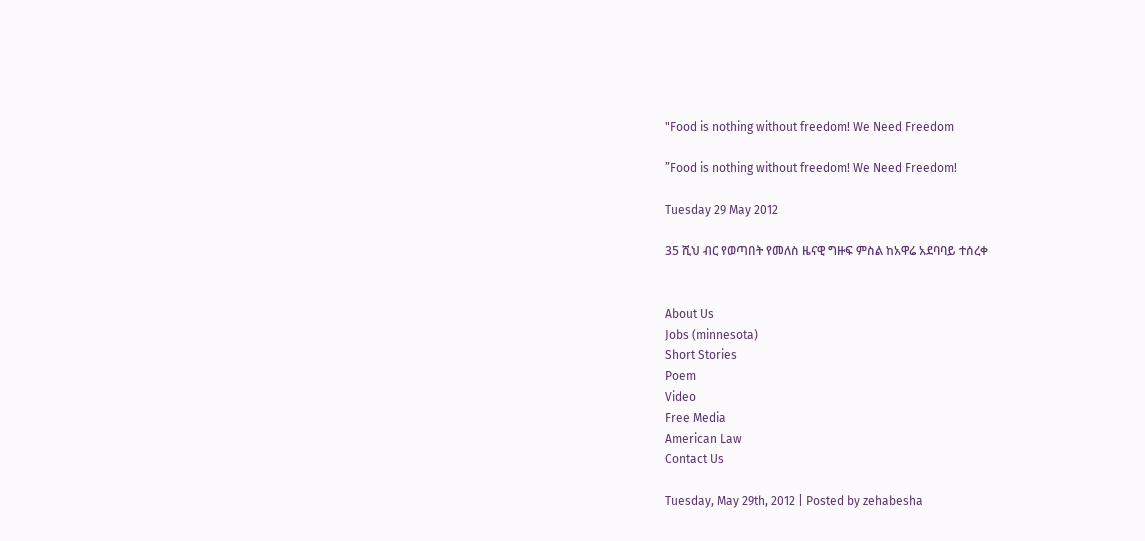"Food is nothing without freedom! We Need Freedom

”Food is nothing without freedom! We Need Freedom!

Tuesday 29 May 2012

35 ሺህ ብር የወጣበት የመለስ ዜናዊ ግዙፍ ምስል ከአዋሬ አደባባይ ተሰረቀ


About Us
Jobs (minnesota)
Short Stories
Poem
Video
Free Media
American Law
Contact Us

Tuesday, May 29th, 2012 | Posted by zehabesha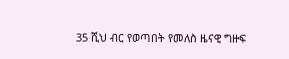35 ሺህ ብር የወጣበት የመለስ ዜናዊ ግዙፍ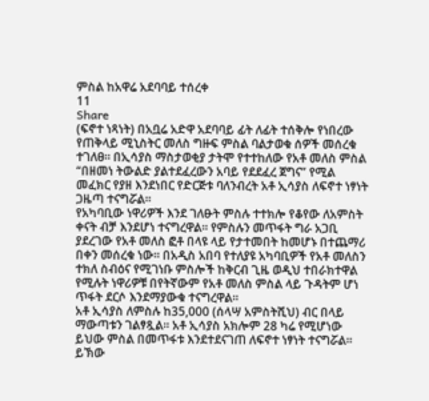ምስል ከአዋሬ አደባባይ ተሰረቀ
11
Share
(ፍኖተ ነጻነት) በአቧሬ አድዋ አደባባይ ፊት ለፊት ተሰቅሎ የነበረው የጠቅላይ ሚኒስትር መለስ ግዙፍ ምስል ባልታወቁ ሰዎች መሰረቁ ተገለፀ፡፡ በኢሳያስ ማስታወቂያ ታትሞ የተተከለው የአቶ መለስ ምስል “በዘመነ ትውልድ ያልተደፈረውን አባይ የደደፈረ ጀግና” የሚል መፈክር የያዘ እንደነበር የድርጅቱ ባለንብረት አቶ ኢሳያስ ለፍኖተ ነፃነት
ጋዜጣ ተናግሯል፡፡
የአካባቢው ነዋሪዎች እንደ ገለፁት ምስሉ ተተክሎ የቆየው ለአምስት ቀናት ብቻ እንደሆነ ተናግረዋል፡፡ የምስሉን መጥፋት ግራ አጋቢ ያደረገው የአቶ መለስ ፎቶ በላዩ ላይ የታተመበት ከመሆኑ በተጨማሪ በቀን መሰረቁ ነው፡፡ በአዲስ አበባ የተለያዩ አካባቢዎች የአቶ መለስን ተክለ ስብዕና የሚገነቡ ምስሎች ከቅርብ ጊዜ ወዲህ ተበራክተዋል የሚሉት ነዋሪዎቹ በየትኛውም የአቶ መለስ ምስል ላይ ጉዳትም ሆነ ጥፋት ደርሶ እንደማያውቁ ተናግረዋል፡፡
አቶ ኢሳያስ ለምስሉ ከ35,000 (ሰላሣ አምስትሺህ) ብር በላይ ማውጣቱን ገልፃጿል፡፡ አቶ ኢሳያስ አክሎም 28 ካሬ የሚሆነው ይህው ምስል በመጥፋቱ እንደተደናገጠ ለፍኖተ ነፃነት ተናግሯል፡፡ ይኽው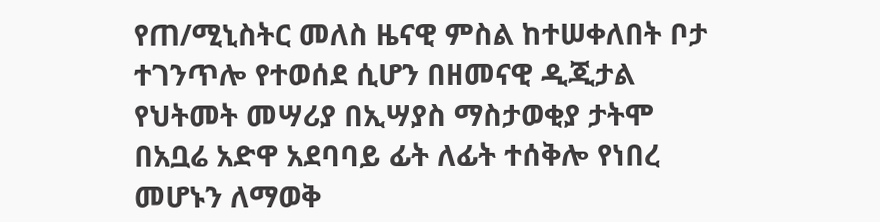የጠ/ሚኒስትር መለስ ዜናዊ ምስል ከተሠቀለበት ቦታ ተገንጥሎ የተወሰደ ሲሆን በዘመናዊ ዲጂታል የህትመት መሣሪያ በኢሣያስ ማስታወቂያ ታትሞ በአቧሬ አድዋ አደባባይ ፊት ለፊት ተሰቅሎ የነበረ መሆኑን ለማወቅ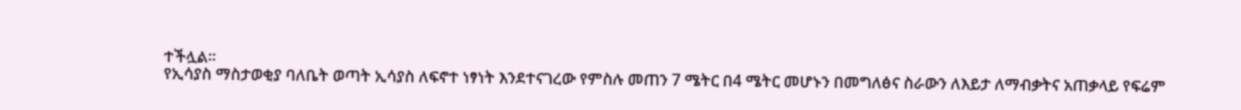ተችሏል፡፡
የኢሳያስ ማስታወቂያ ባለቤት ወጣት ኢሳያስ ለፍኖተ ነፃነት እንደተናገረው የምስሉ መጠን 7 ሜትር በ4 ሜትር መሆኑን በመግለፅና ስራውን ለእይታ ለማብቃትና አጠቃላይ የፍሬም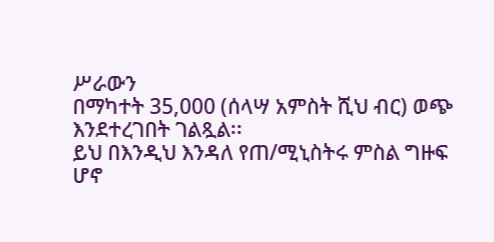ሥራውን
በማካተት 35,000 (ሰላሣ አምስት ሺህ ብር) ወጭ እንደተረገበት ገልጿል፡፡
ይህ በእንዲህ እንዳለ የጠ/ሚኒስትሩ ምስል ግዙፍ ሆኖ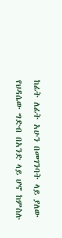ከፊት ለፊት አሁን በመገንባት ላይ ያለው የህዳሴው ግድብ በአንድ ላይ ሆኖ ከምስሉ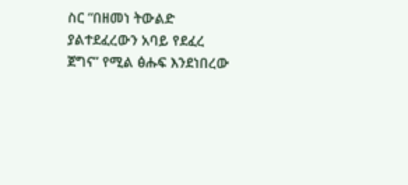ስር “በዘመነ ትውልድ ያልተደፈረውን አባይ የደፈረ
ጀግና” የሚል ፅሑፍ እንደነበረው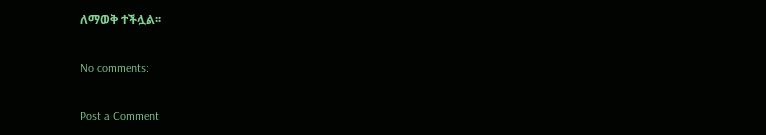ለማወቅ ተችሏል፡፡

No comments:

Post a Comment